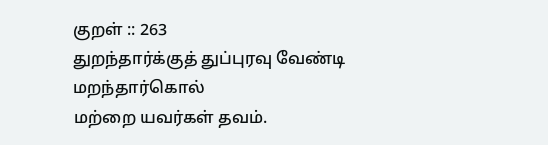குறள் :: 263
துறந்தார்க்குத் துப்புரவு வேண்டி மறந்தார்கொல்
மற்றை யவர்கள் தவம்.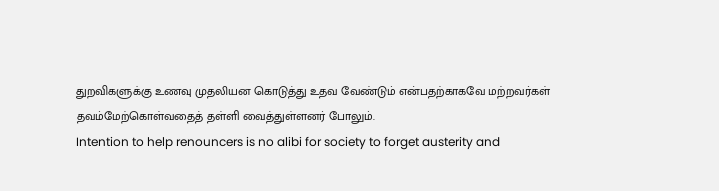துறவிகளுக்கு உணவு முதலியன கொடுத்து உதவ வேண்டும் என்பதற்காகவே மற்றவர்கள் தவம்மேற்கொள்வதைத் தள்ளி வைத்துள்ளனர் போலும்.
Intention to help renouncers is no alibi for society to forget austerity and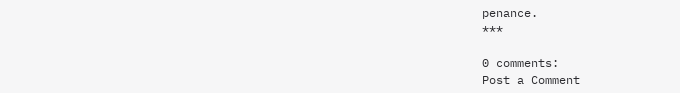penance.
***

0 comments:
Post a Comment